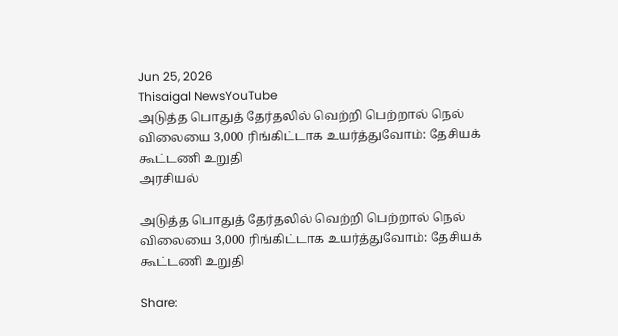Jun 25, 2026
Thisaigal NewsYouTube
அடுத்த பொதுத் தேர்தலில் வெற்றி பெற்றால் நெல் விலையை 3,000 ரிங்கிட்டாக உயர்த்துவோம்: தேசியக் கூட்டணி உறுதி
அரசியல்

அடுத்த பொதுத் தேர்தலில் வெற்றி பெற்றால் நெல் விலையை 3,000 ரிங்கிட்டாக உயர்த்துவோம்: தேசியக் கூட்டணி உறுதி

Share: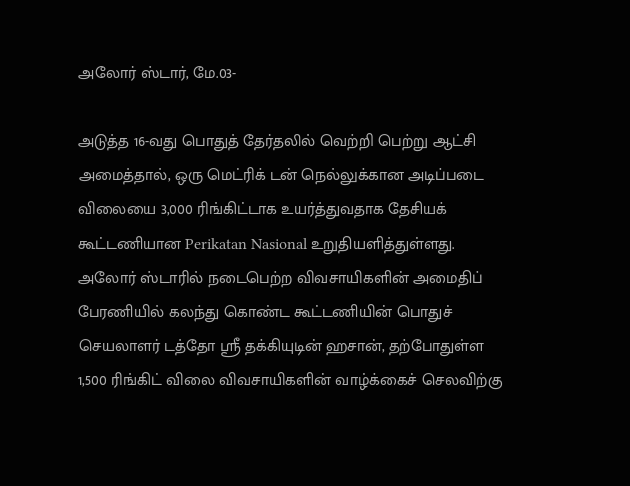அலோர் ஸ்டார், மே.03-

அடுத்த 16-வது பொதுத் தேர்தலில் வெற்றி பெற்று ஆட்சி அமைத்தால், ஒரு மெட்ரிக் டன் நெல்லுக்கான அடிப்படை விலையை 3,000 ரிங்கிட்டாக உயர்த்துவதாக தேசியக் கூட்டணியான Perikatan Nasional உறுதியளித்துள்ளது. அலோர் ஸ்டாரில் நடைபெற்ற விவசாயிகளின் அமைதிப் பேரணியில் கலந்து கொண்ட கூட்டணியின் பொதுச் செயலாளர் டத்தோ ஶ்ரீ தக்கியுடின் ஹசான், தற்போதுள்ள 1,500 ரிங்கிட் விலை விவசாயிகளின் வாழ்க்கைச் செலவிற்கு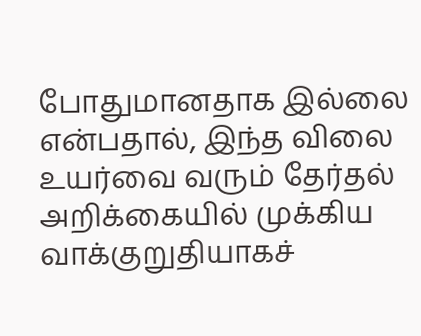போதுமானதாக இல்லை என்பதால், இந்த விலை உயர்வை வரும் தேர்தல் அறிக்கையில் முக்கிய வாக்குறுதியாகச்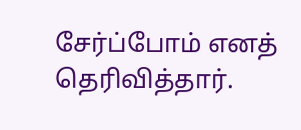சேர்ப்போம் எனத் தெரிவித்தார்.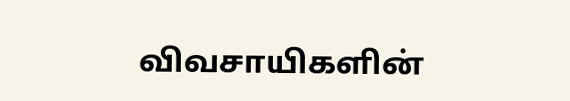விவசாயிகளின்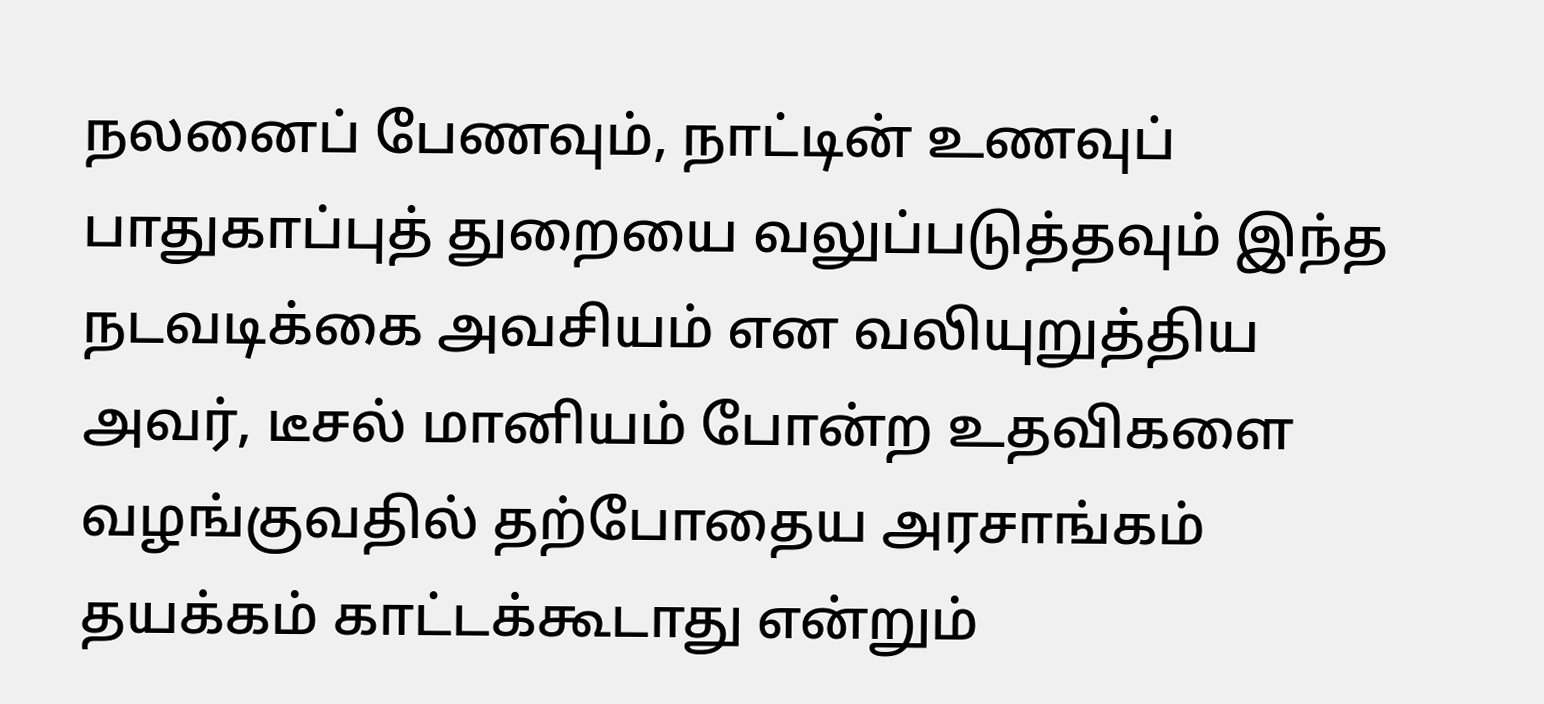நலனைப் பேணவும், நாட்டின் உணவுப் பாதுகாப்புத் துறையை வலுப்படுத்தவும் இந்த நடவடிக்கை அவசியம் என வலியுறுத்திய அவர், டீசல் மானியம் போன்ற உதவிகளை வழங்குவதில் தற்போதைய அரசாங்கம் தயக்கம் காட்டக்கூடாது என்றும்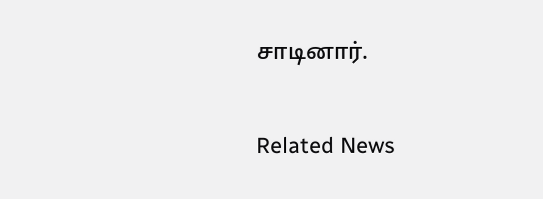சாடினார்.

Related News